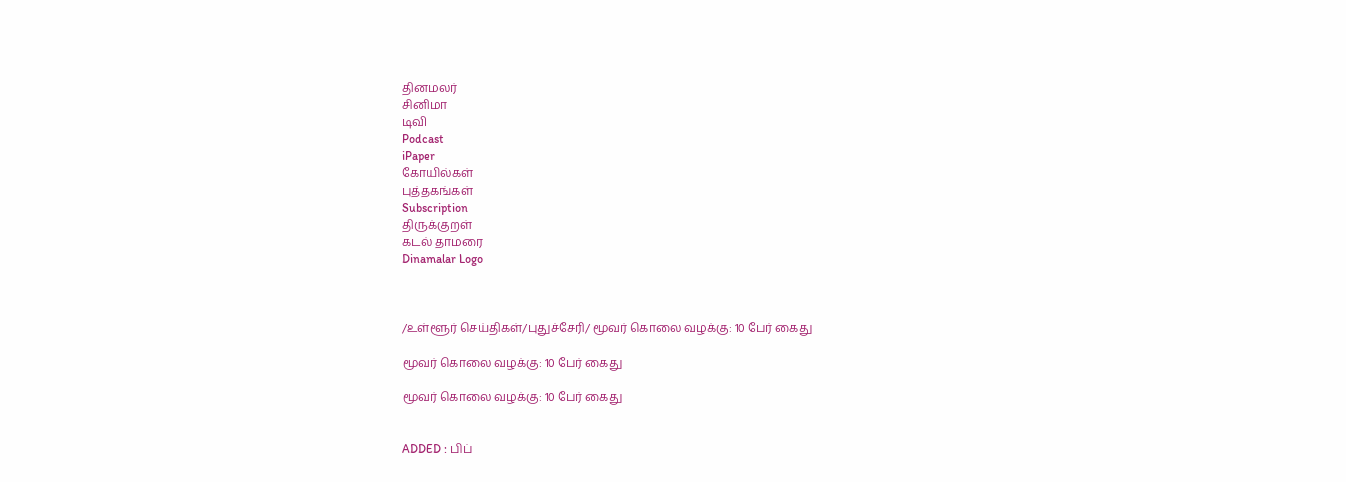தினமலர்
சினிமா
டிவி
Podcast
iPaper
கோயில்கள்
புத்தகங்கள்
Subscription
திருக்குறள்
கடல் தாமரை
Dinamalar Logo



/உள்ளூர் செய்திகள்/புதுச்சேரி/ மூவர் கொலை வழக்கு: 10 பேர் கைது

மூவர் கொலை வழக்கு: 10 பேர் கைது

மூவர் கொலை வழக்கு: 10 பேர் கைது


ADDED : பிப்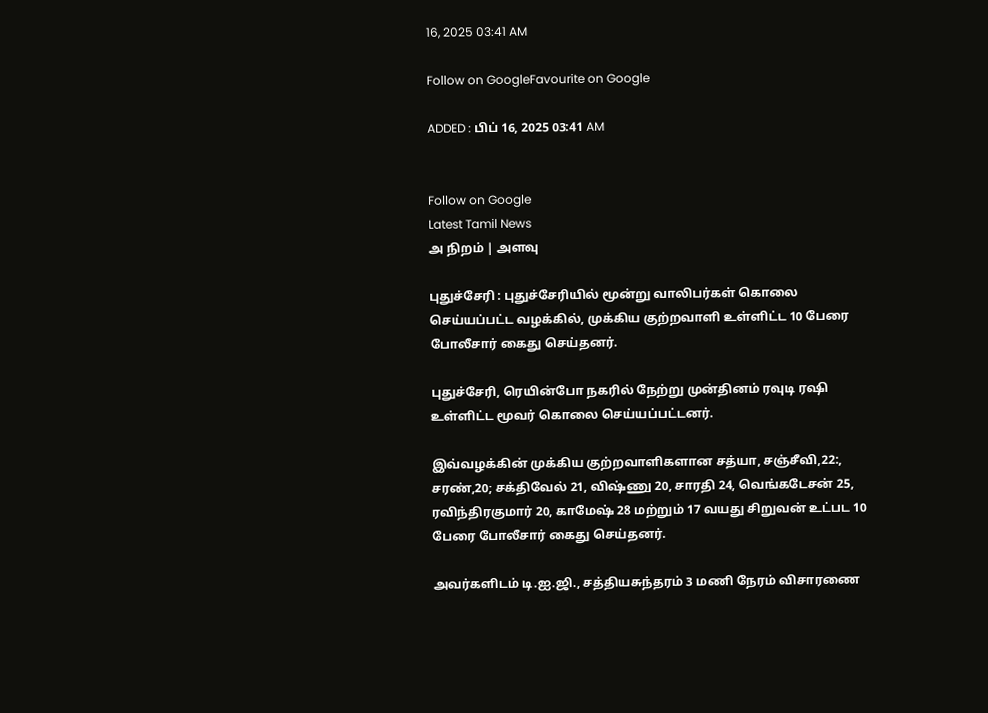16, 2025 03:41 AM

Follow on GoogleFavourite on Google

ADDED : பிப் 16, 2025 03:41 AM


Follow on Google
Latest Tamil News
அ நிறம் | அளவு

புதுச்சேரி : புதுச்சேரியில் மூன்று வாலிபர்கள் கொலை செய்யப்பட்ட வழக்கில், முக்கிய குற்றவாளி உள்ளிட்ட 10 பேரை போலீசார் கைது செய்தனர்.

புதுச்சேரி, ரெயின்போ நகரில் நேற்று முன்தினம் ரவுடி ரஷி உள்ளிட்ட மூவர் கொலை செய்யப்பட்டனர்.

இவ்வழக்கின் முக்கிய குற்றவாளிகளான சத்யா, சஞ்சீவி,22:, சரண்,20; சக்திவேல் 21, விஷ்ணு 20, சாரதி 24, வெங்கடேசன் 25, ரவிந்திரகுமார் 20, காமேஷ் 28 மற்றும் 17 வயது சிறுவன் உட்பட 10 பேரை போலீசார் கைது செய்தனர்.

அவர்களிடம் டி.ஐ.ஜி., சத்தியசுந்தரம் 3 மணி நேரம் விசாரணை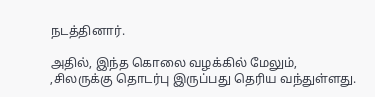நடத்தினார்.

அதில், இந்த கொலை வழக்கில் மேலும், ,சிலருக்கு தொடர்பு இருப்பது தெரிய வந்துள்ளது.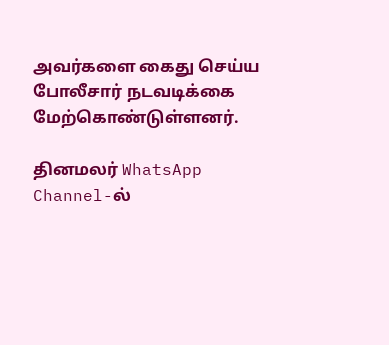அவர்களை கைது செய்ய போலீசார் நடவடிக்கை மேற்கொண்டுள்ளனர்.

தினமலர் WhatsApp Channel-ல்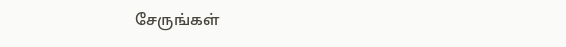சேருங்கள்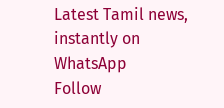Latest Tamil news, instantly on WhatsApp
Follow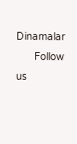Dinamalar
      Follow us